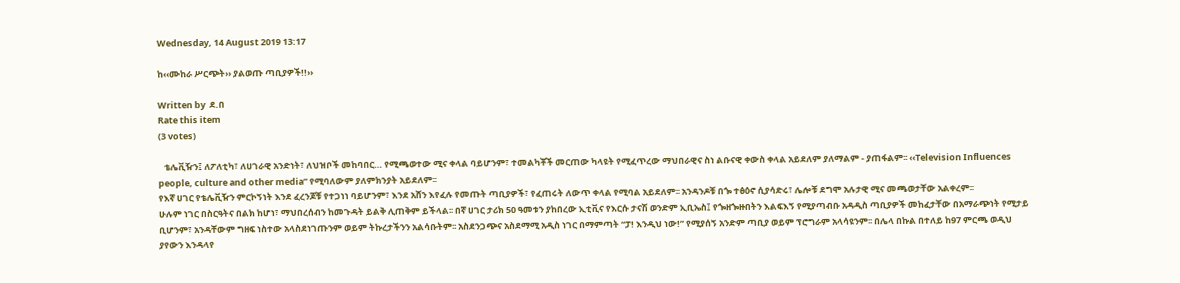Wednesday, 14 August 2019 13:17

ከ‹‹ሙከራ ሥርጭት›› ያልወጡ ጣቢያዎች!!››

Written by  ደ.በ
Rate this item
(3 votes)

   ቴሌቪዥን፤ ለፖለቲካ፣ ለሀገራዊ አንድነት፣ ለህዝቦች መከባበር… የሚጫወተው ሚና ቀላል ባይሆንም፣ ተመልካቾች መርጠው ካላዩት የሚፈጥረው ማህበራዊና ስነ ልቡናዊ ቀውስ ቀላል አይደለም ያለማልም - ያጠፋልም፡፡ ‹‹Television Influences people, culture and other media” የሚባለውም ያለምክንያት አይደለም፡፡
የእኛ ሀገር የቴሌቪዥን ምርኮኝነት እንደ ፈረንጆቹ የተጋነነ ባይሆንም፣ እንደ አሸን እየፈሉ የመጡት ጣቢያዎች፣ የፈጠሩት ለውጥ ቀላል የሚባል አይደለም፡፡ አንዳንዶቹ በጐ ተፅዕኖ ሲያሳድሩ፣ ሌሎቹ ደግሞ አሉታዊ ሚና መጫወታቸው አልቀረም፡፡
ሁሉም ነገር በስርዓትና በልክ ከሆነ፣ ማህበረሰብን ከመጉዳት ይልቅ ሊጠቅም ይችላል፡፡ በኛ ሀገር ታሪክ 50 ዓመቱን ያከበረው ኢቲቪና የእርሱ ታናሽ ወንድም ኢቢኤስ፤ የጐዘጐዙበትን እልፍእኝ የሚያጣብቡ አዳዲስ ጣቢያዎች መከፈታቸው በአማራጭነት የሚታይ ቢሆንም፣ አንዳቸውም ግዘፍ ነስተው አላስደነገጡንም ወይም ትኩረታችንን አልሳቡትም፡፡ አስደንጋጭና አስደማሚ አዲስ ነገር በማምጣት “ፓ! እንዲህ ነው!” የሚያሰኝ አንድም ጣቢያ ወይም ፕሮግራም አላሳዩንም፡፡ በሌላ በኩል በተለይ ከ97 ምርጫ ወዲህ ያየውን እንዳላየ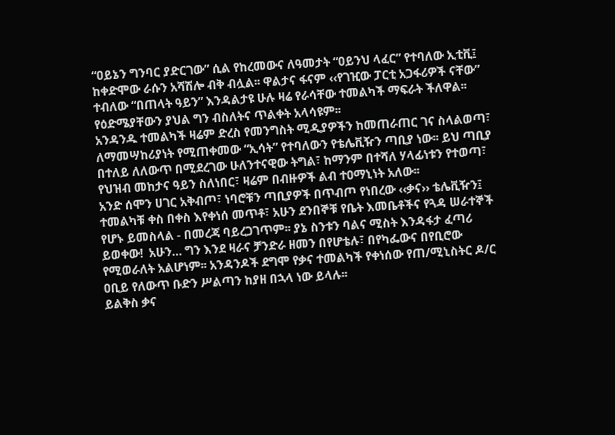“ዐይኔን ግንባር ያድርገው” ሲል የከረመውና ለዓመታት “ዐይንህ ላፈር” የተባለው ኢቲቪ፤ ከቀድሞው ራሱን አሻሽሎ ብቅ ብሏል፡፡ ዋልታና ፋናም ‹‹የገዢው ፓርቲ አጋፋሪዎች ናቸው” ተብለው “በጠላት ዓይን” እንዳልታዩ ሁሉ ዛሬ የራሳቸው ተመልካች ማፍራት ችለዋል፡፡  የዕድሜያቸውን ያህል ግን ብስለትና ጥልቀት አላሳዩም፡፡
አንዳንዱ ተመልካች ዛሬም ድረስ የመንግስት ሚዲያዎችን ከመጠራጠር ገና ስላልወጣ፣ ለማመሣከሪያነት የሚጠቀመው “ኢሳት” የተባለውን የቴሌቪዥን ጣቢያ ነው፡፡ ይህ ጣቢያ በተለይ ለለውጥ በሚደረገው ሁለንተናዊው ትግል፣ ከማንም በተሻለ ሃላፊነቱን የተወጣ፣ የህዝብ መከታና ዓይን ስለነበር፣ ዛሬም በብዙዎች ልብ ተዐማኒነት አለው፡፡
አንድ ሰሞን ሀገር አቅብጦ፣ ነባሮቹን ጣቢያዎች በጥብጦ የነበረው ‹‹ቃና›› ቴሌቪዥን፤ ተመልካቹ ቀስ በቀስ እየቀነሰ መጥቶ፣ አሁን ደንበኞቹ የቤት እመቤቶችና የጓዳ ሠራተኞች የሆኑ ይመስላል - በመረጃ ባይረጋገጥም፡፡ ያኔ ስንቱን ባልና ሚስት እንዳፋታ ፈጣሪ ይወቀው!  አሁን… ግን እንደ ዛራና ቻንድራ ዘመን በየሆቴሉ፣ በየካፌውና በየቢሮው የሚወራለት አልሆነም፡፡ አንዳንዶች ደግሞ የቃና ተመልካች የቀነሰው የጠ/ሚኒስትር ዶ/ር ዐቢይ የለውጥ ቡድን ሥልጣን ከያዘ በኋላ ነው ይላሉ፡፡
ይልቅስ ቃና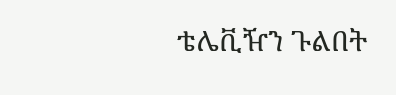ቴሌቪዥን ጉልበት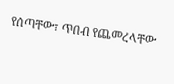የሰጣቸው፣ ጥበብ የጨመረላቸው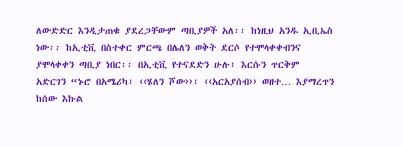ለውድድር እንዲታጠቁ ያደረጋቸውም ጣቢያዎች አለ፡፡ ከነዚህ አንዱ ኢቢኤስ ነው፡፡ ከኢቲቪ በስተቀር ምርጫ በሌለን ወቅት ደርሶ የተሞላቀቀብንና ያሞላቀቀን ጣቢያ ነበር፡፡ በኢቲቪ የተናደድን ሁሉ፣ እርሱን ጥርቅም አድርገን “ኑሮ በአሜሪካ፣ ‹‹ሄለን ሾው››፣ ‹‹አርአያሰብ›› ወዘተ… እያማረጥን ከሰው እኩል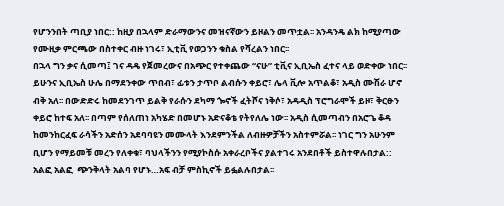የሆንንበት ጣቢያ ነበር:: ከዚያ በኋላም ድራማውንና መዝናኛውን ይዞልን መጥቷል፡፡ አንዳንዴ ልክ ከሚያጣው የሙዚቃ ምርጫው በስተቀር ብዙ ነገሩ፣ ኢቲቪ የወጋንን ቁስል የሻረልን ነበር፡፡
በኋላ ግን ቃና ሲመጣ፤ ገና ዳዴ የጀመረውና በአጭር የተቀጨው “ናሁ” ቲቪና ኢቢኤስ ፈተና ላይ ወድቀው ነበር፡፡ ይሁንና ኢቢኤስ ሁሌ በማደንቀው ጥበብ፣ ፊቱን ታጥቦ ልብሱን ቀይሮ፣ ሌላ ቪሎ አጥልቆ፣ አዲስ ሙሽራ ሆኖ ብቅ አለ፡፡ በውድድሩ ከመደንገጥ ይልቅ የራሱን ደካማ ጐኖች ፈትሾና ነቅሶ፣ አዳዲስ ፕሮግራሞች ይዞ፣ ቅርፁን ቀይሮ ከተፍ አለ፡፡ በጣም የሰለጠነ አካሄድ በመሆኑ አድናቆቴ የትየለሌ ነው፡፡ አዲስ ሲመጣብን በአሮጌ ቆዳ ከመንከርፈፍ ራሳችን አድሰን አደባባዩን መሙላት እንደምንችል ለብዙዎቻችን አስተምሯል፡፡ ነገር ግን አሁንም ቢሆን የማይመቹ መረን የለቀቁ፣ ባህላችንን የሚያኮስሱ አቀራረቦችና ያልተገሩ አንደበቶች ይስተዋሉበታል:: አልፎ አልፎ  ጭንቅላት አልባ የሆኑ…አፍ ብቻ ምስኪኖች ይፏልሉበታል፡፡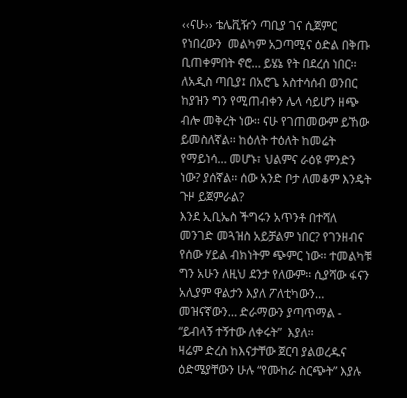‹‹ናሁ›› ቴሌቪዥን ጣቢያ ገና ሲጀምር የነበረውን  መልካም አጋጣሚና ዕድል በቅጡ ቢጠቀምበት ኖሮ… ይሄኔ የት በደረሰ ነበር፡፡ ለአዲስ ጣቢያ፤ በአሮጌ አስተሳሰብ ወንበር ከያዝን ግን የሚጠብቀን ሌላ ሳይሆን ዘጭ ብሎ መቅረት ነው፡፡ ናሁ የገጠመውም ይኸው ይመስለኛል፡፡ ከዕለት ተዕለት ከመሬት የማይነሳ… መሆኑ፣ ህልምና ራዕዩ ምንድን ነው? ያሰኛል፡፡ ሰው አንድ ቦታ ለመቆም እንዴት ጉዞ ይጀምራል?
እንደ ኢቢኤስ ችግሩን አጥንቶ በተሻለ መንገድ መጓዝስ አይቻልም ነበር? የገንዘብና የሰው ሃይል ብክነትም ጭምር ነው፡፡ ተመልካቹ ግን አሁን ለዚህ ደንታ የለውም፡፡ ሲያሻው ፋናን አሊያም ዋልታን እያለ ፖለቲካውን… መዝናኛውን… ድራማውን ያጣጥማል - “ይብላኝ ተኝተው ለቀሩት”  እያለ፡፡
ዛሬም ድረስ ከእናታቸው ጀርባ ያልወረዱና ዕድሜያቸውን ሁሉ “የሙከራ ስርጭት” እያሉ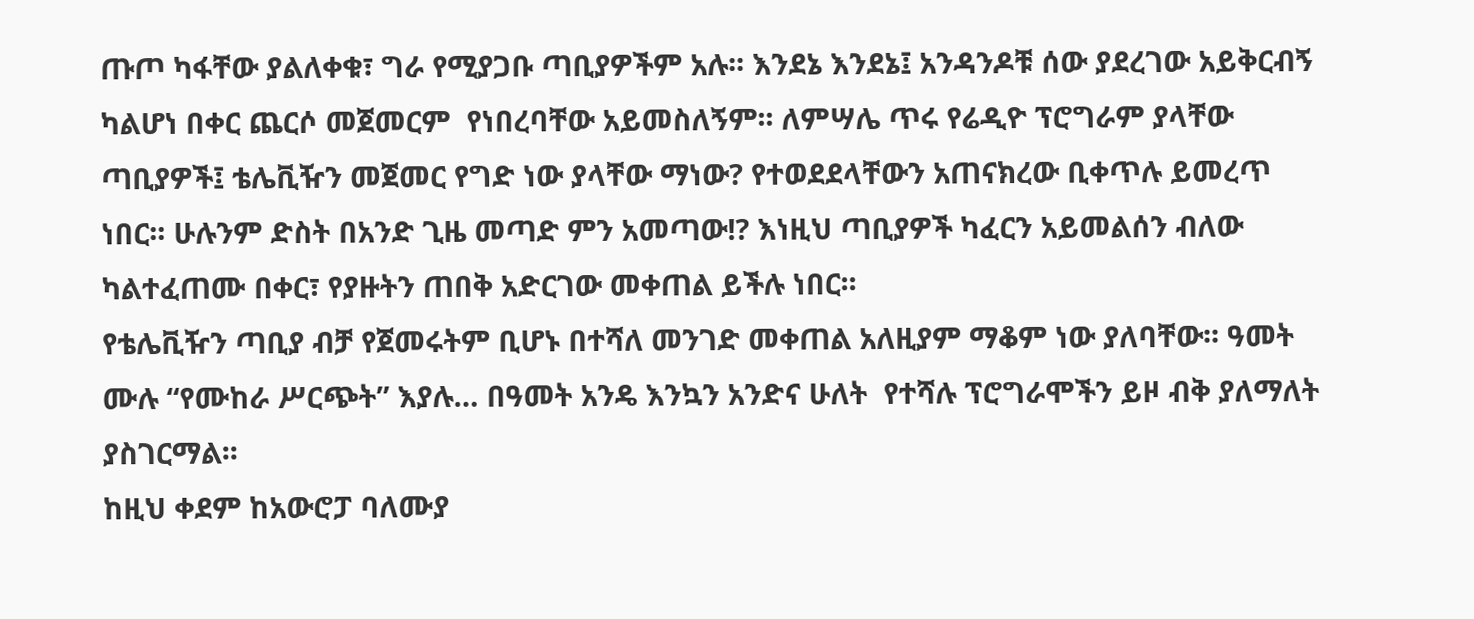ጡጦ ካፋቸው ያልለቀቁ፣ ግራ የሚያጋቡ ጣቢያዎችም አሉ፡፡ እንደኔ እንደኔ፤ አንዳንዶቹ ሰው ያደረገው አይቅርብኝ ካልሆነ በቀር ጨርሶ መጀመርም  የነበረባቸው አይመስለኝም፡፡ ለምሣሌ ጥሩ የሬዲዮ ፕሮግራም ያላቸው ጣቢያዎች፤ ቴሌቪዥን መጀመር የግድ ነው ያላቸው ማነው? የተወደደላቸውን አጠናክረው ቢቀጥሉ ይመረጥ ነበር፡፡ ሁሉንም ድስት በአንድ ጊዜ መጣድ ምን አመጣው!? እነዚህ ጣቢያዎች ካፈርን አይመልሰን ብለው ካልተፈጠሙ በቀር፣ የያዙትን ጠበቅ አድርገው መቀጠል ይችሉ ነበር፡፡
የቴሌቪዥን ጣቢያ ብቻ የጀመሩትም ቢሆኑ በተሻለ መንገድ መቀጠል አለዚያም ማቆም ነው ያለባቸው፡፡ ዓመት ሙሉ “የሙከራ ሥርጭት” እያሉ… በዓመት አንዴ እንኳን አንድና ሁለት  የተሻሉ ፕሮግራሞችን ይዞ ብቅ ያለማለት ያስገርማል፡፡
ከዚህ ቀደም ከአውሮፓ ባለሙያ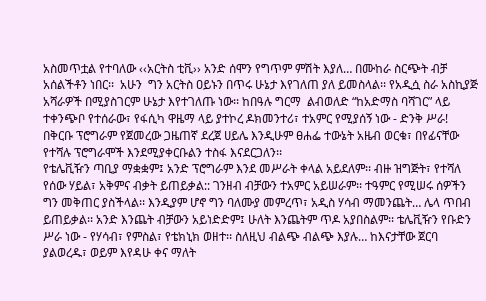አስመጥቷል የተባለው ‹‹አርትስ ቲቪ›› አንድ ሰሞን የግጥም ምሽት እያለ… በሙከራ ስርጭት ብቻ አሰልችቶን ነበር፡፡  አሁን  ግን አርትስ ዐይኑን በጥሩ ሁኔታ እየገለጠ ያለ ይመስላል፡፡ የአዲሷ ስራ አስኪያጅ አሻራዎች በሚያስገርም ሁኔታ እየተገለጡ ነው፡፡ ከበዓሉ ግርማ  ልብወለድ “ከአድማስ ባሻገር” ላይ ተቀንጭቦ የተሰራው፣ የፋሲካ ዋዜማ ላይ ያተኮረ ዶክመንተሪ፣ ተአምር የሚያሰኝ ነው - ድንቅ ሥራ! በቅርቡ ፕሮግራም የጀመረው ጋዜጠኛ ደረጀ ሀይሌ እንዲሁም ፀሐፌ ተውኔት አዜብ ወርቁ፣ በየፊናቸው የተሻሉ ፕሮግራሞች እንደሚያቀርቡልን ተስፋ እናደርጋለን፡፡
የቴሌቪዥን ጣቢያ ማቋቋም፤ አንድ ፕሮግራም እንደ መሥራት ቀላል አይደለም፡፡ ብዙ ዝግጅት፣ የተሻለ የሰው ሃይል፣ አቅምና ብቃት ይጠይቃል:: ገንዘብ ብቻውን ተአምር አይሠራም፡፡ ተዓምር የሚሠሩ ሰዎችን ግን መቅጠር ያስችላል፡፡ እንዲያም ሆኖ ግን ባለሙያ መምረጥ፣ አዲስ ሃሳብ ማመንጨት… ሌላ ጥበብ ይጠይቃል፡፡ አንድ እንጨት ብቻውን አይነድድም፤ ሁለት እንጨትም ጥዶ አያበስልም፡፡ ቴሌቪዥን የቡድን ሥራ ነው - የሃሳብ፣ የምስል፣ የቴክኒክ ወዘተ፡፡ ስለዚህ ብልጭ ብልጭ እያሉ… ከእናታቸው ጀርባ ያልወረዱ፣ ወይም እየዳሁ ቀና ማለት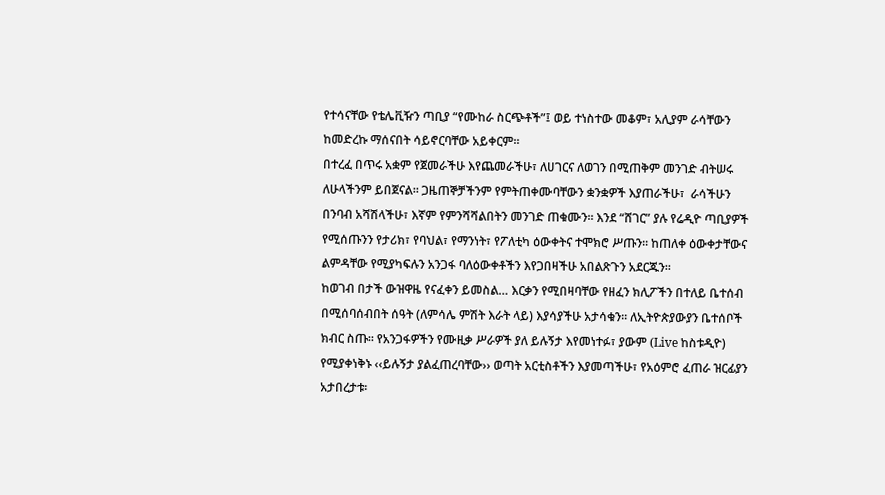የተሳናቸው የቴሌቪዥን ጣቢያ “የሙከራ ስርጭቶች”፤ ወይ ተነስተው መቆም፣ አሊያም ራሳቸውን ከመድረኩ ማሰናበት ሳይኖርባቸው አይቀርም፡፡
በተረፈ በጥሩ አቋም የጀመራችሁ እየጨመራችሁ፣ ለሀገርና ለወገን በሚጠቅም መንገድ ብትሠሩ ለሁላችንም ይበጀናል፡፡ ጋዜጠኞቻችንም የምትጠቀሙባቸውን ቋንቋዎች እያጠራችሁ፣  ራሳችሁን  በንባብ አሻሽላችሁ፣ እኛም የምንሻሻልበትን መንገድ ጠቁሙን፡፡ እንደ “ሸገር” ያሉ የሬዲዮ ጣቢያዎች የሚሰጡንን የታሪክ፣ የባህል፣ የማንነት፣ የፖለቲካ ዕውቀትና ተሞክሮ ሥጡን፡፡ ከጠለቀ ዕውቀታቸውና ልምዳቸው የሚያካፍሉን አንጋፋ ባለዕውቀቶችን እየጋበዛችሁ አበልጽጉን አደርጁን፡፡
ከወገብ በታች ውዝዋዜ የናፈቀን ይመስል… እርቃን የሚበዛባቸው የዘፈን ክሊፖችን በተለይ ቤተሰብ በሚሰባሰብበት ሰዓት (ለምሳሌ ምሽት እራት ላይ) እያሳያችሁ አታሳቁን፡፡ ለኢትዮጵያውያን ቤተሰቦች ክብር ስጡ፡፡ የአንጋፋዎችን የሙዚቃ ሥራዎች ያለ ይሉኝታ እየመነተፉ፣ ያውም (Live ከስቱዲዮ) የሚያቀነቅኑ ‹‹ይሉኝታ ያልፈጠረባቸው›› ወጣት አርቲስቶችን እያመጣችሁ፣ የአዕምሮ ፈጠራ ዝርፊያን አታበረታቱ፡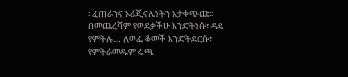፡ ፈጠራንና ኦሪጂናሌነትን አታቀጭጩ፡፡
በመጨረሻም የወደቃችሁ እንድትነሱ፣ ዳዴ የምትሉ… ለወፌ ቆመች እንድትደርሱ፣ የምትራመዱም ሩጫ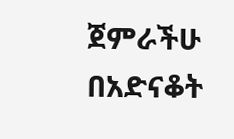ጀምራችሁ በአድናቆት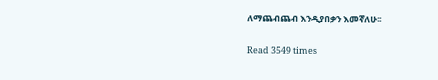ለማጨብጨብ እንዲያበቃን እመኛለሁ፡፡

Read 3549 times